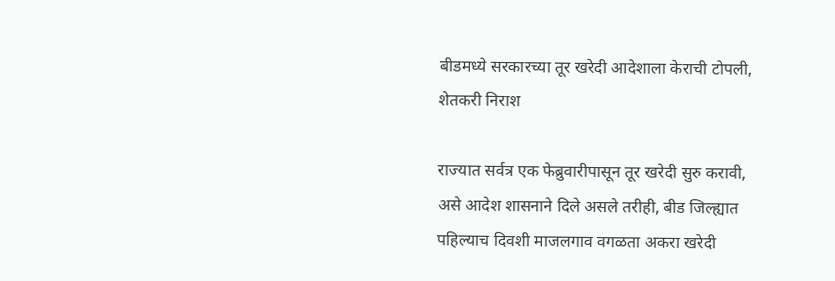बीडमध्ये सरकारच्या तूर खरेदी आदेशाला केराची टोपली, शेतकरी निराश

राज्यात सर्वत्र एक फेब्रुवारीपासून तूर खरेदी सुरु करावी, असे आदेश शासनाने दिले असले तरीही, बीड जिल्ह्यात पहिल्याच दिवशी माजलगाव वगळता अकरा खरेदी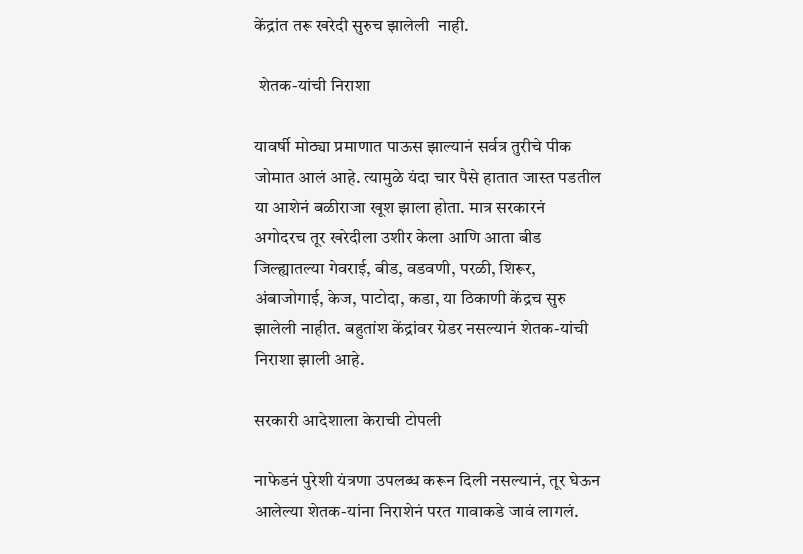केंद्रांत तरू खरेदी सुरुच झालेली  नाही.

 शेतक-यांची निराशा

यावर्षी मोठ्या प्रमाणात पाऊस झाल्यानं सर्वत्र तुरीचे पीक जोमात आलं आहे. त्यामुळे यंदा चार पैसे हातात जास्त पडतील या आशेनं बळीराजा खूश झाला होता. मात्र सरकारनं अगोदरच तूर खरेदीला उशीर केला आणि आता बीड जिल्ह्यातल्या गेवराई, बीड, वडवणी, परळी, शिरूर, अंबाजोगाई, केज, पाटोदा, कडा, या ठिकाणी केंद्रच सुरु झालेली नाहीत. बहुतांश केंद्रांवर ग्रेडर नसल्यानं शेतक-यांची निराशा झाली आहे.

सरकारी आदेशाला केराची टोपली

नाफेडनं पुरेशी यंत्रणा उपलब्ध करून दिली नसल्यानं, तूर घेऊन आलेल्या शेतक-यांना निराशेनं परत गावाकडे जावं लागलं.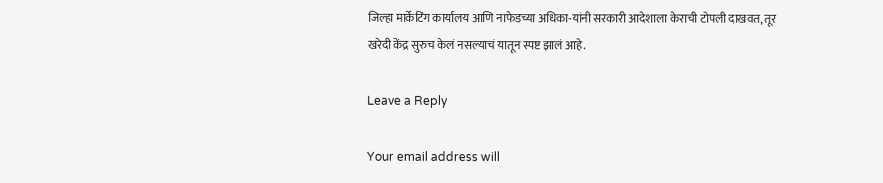जिल्हा मार्केटिंग कार्यालय आणि नाफेडच्या अधिका-यांनी सरकारी आदेशाला केराची टोपली दाखवत, तूर खरेदी केंद्र सुरुच केलं नसल्याचं यातून स्पष्ट झालं आहे.

Leave a Reply

Your email address will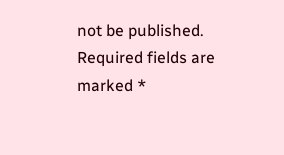not be published. Required fields are marked *